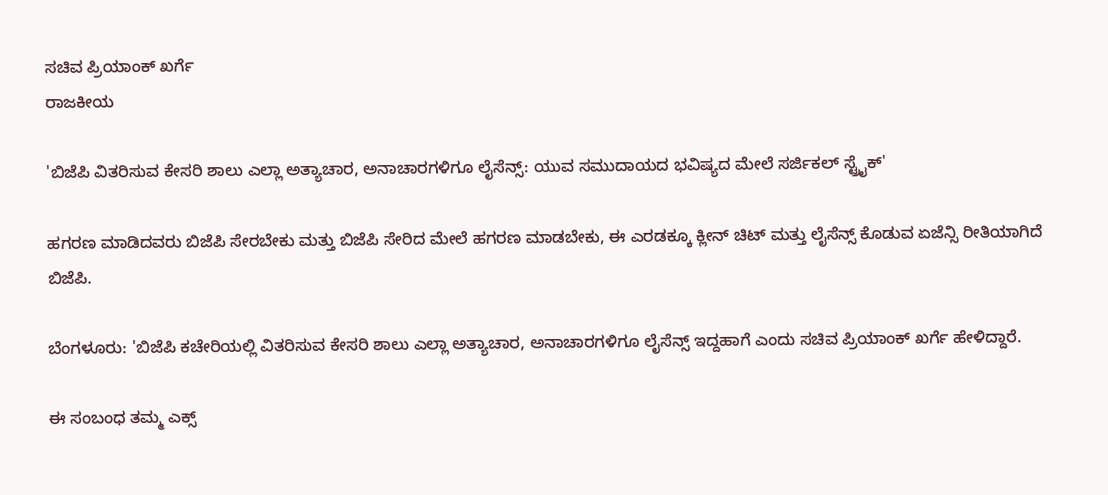ಸಚಿವ ಪ್ರಿಯಾಂಕ್ ಖರ್ಗೆ
ರಾಜಕೀಯ

'ಬಿಜೆಪಿ ವಿತರಿಸುವ ಕೇಸರಿ ಶಾಲು ಎಲ್ಲಾ ಅತ್ಯಾಚಾರ, ಅನಾಚಾರಗಳಿಗೂ ಲೈಸೆನ್ಸ್: ಯುವ ಸಮುದಾಯದ ಭವಿಷ್ಯದ ಮೇಲೆ ಸರ್ಜಿಕಲ್ ಸ್ಟ್ರೈಕ್'

ಹಗರಣ ಮಾಡಿದವರು ಬಿಜೆಪಿ ಸೇರಬೇಕು ಮತ್ತು ಬಿಜೆಪಿ ಸೇರಿದ ಮೇಲೆ ಹಗರಣ ಮಾಡಬೇಕು, ಈ ಎರಡಕ್ಕೂ ಕ್ಲೀನ್ ಚಿಟ್ ಮತ್ತು ಲೈಸೆನ್ಸ್ ಕೊಡುವ ಏಜೆನ್ಸಿ ರೀತಿಯಾಗಿದೆ ಬಿಜೆಪಿ.

ಬೆಂಗಳೂರು: 'ಬಿಜೆಪಿ ಕಚೇರಿಯಲ್ಲಿ ವಿತರಿಸುವ ಕೇಸರಿ ಶಾಲು ಎಲ್ಲಾ ಅತ್ಯಾಚಾರ, ಅನಾಚಾರಗಳಿಗೂ ಲೈಸೆನ್ಸ್ ಇದ್ದಹಾಗೆ ಎಂದು ಸಚಿವ ಪ್ರಿಯಾಂಕ್ ಖರ್ಗೆ ಹೇಳಿದ್ದಾರೆ.

ಈ ಸಂಬಂಧ ತಮ್ಮ ಎಕ್ಸ್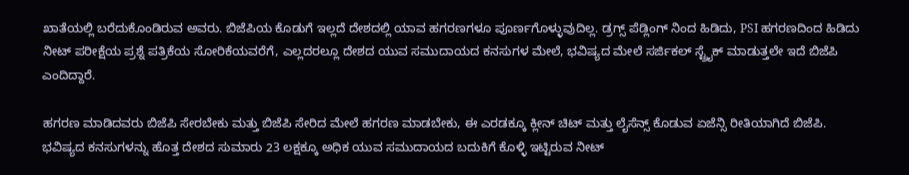ಖಾತೆಯಲ್ಲಿ ಬರೆದುಕೊಂಡಿರುವ ಅವರು. ಬಿಜೆಪಿಯ ಕೊಡುಗೆ ಇಲ್ಲದೆ ದೇಶದಲ್ಲಿ ಯಾವ ಹಗರಣಗಳೂ ಪೂರ್ಣಗೊಳ್ಳುವುದಿಲ್ಲ. ಡ್ರಗ್ಸ್ ಪೆಡ್ಲಿಂಗ್ ನಿಂದ ಹಿಡಿದು, PSI ಹಗರಣದಿಂದ ಹಿಡಿದು ನೀಟ್ ಪರೀಕ್ಷೆಯ ಪ್ರಶ್ನೆ ಪತ್ರಿಕೆಯ ಸೋರಿಕೆಯವರೆಗೆ, ಎಲ್ಲದರಲ್ಲೂ ದೇಶದ ಯುವ ಸಮುದಾಯದ ಕನಸುಗಳ ಮೇಲೆ, ಭವಿಷ್ಯದ ಮೇಲೆ ಸರ್ಜಿಕಲ್ ಸ್ಟ್ರೈಕ್ ಮಾಡುತ್ತಲೇ ಇದೆ ಬಿಜೆಪಿ ಎಂದಿದ್ದಾರೆ.

ಹಗರಣ ಮಾಡಿದವರು ಬಿಜೆಪಿ ಸೇರಬೇಕು ಮತ್ತು ಬಿಜೆಪಿ ಸೇರಿದ ಮೇಲೆ ಹಗರಣ ಮಾಡಬೇಕು, ಈ ಎರಡಕ್ಕೂ ಕ್ಲೀನ್ ಚಿಟ್ ಮತ್ತು ಲೈಸೆನ್ಸ್ ಕೊಡುವ ಏಜೆನ್ಸಿ ರೀತಿಯಾಗಿದೆ ಬಿಜೆಪಿ. ಭವಿಷ್ಯದ ಕನಸುಗಳನ್ನು ಹೊತ್ತ ದೇಶದ ಸುಮಾರು 23 ಲಕ್ಷಕ್ಕೂ ಅಧಿಕ ಯುವ ಸಮುದಾಯದ ಬದುಕಿಗೆ ಕೊಳ್ಳಿ ಇಟ್ಟಿರುವ ನೀಟ್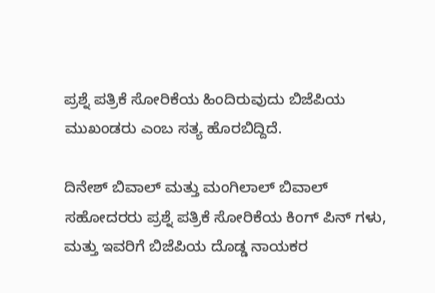ಪ್ರಶ್ನೆ ಪತ್ರಿಕೆ ಸೋರಿಕೆಯ ಹಿಂದಿರುವುದು ಬಿಜೆಪಿಯ ಮುಖಂಡರು ಎಂಬ ಸತ್ಯ ಹೊರಬಿದ್ದಿದೆ.

ದಿನೇಶ್ ಬಿವಾಲ್ ಮತ್ತು ಮಂಗಿಲಾಲ್ ಬಿವಾಲ್ ಸಹೋದರರು ಪ್ರಶ್ನೆ ಪತ್ರಿಕೆ ಸೋರಿಕೆಯ ಕಿಂಗ್ ಪಿನ್ ಗಳು, ಮತ್ತು ಇವರಿಗೆ ಬಿಜೆಪಿಯ ದೊಡ್ಡ ನಾಯಕರ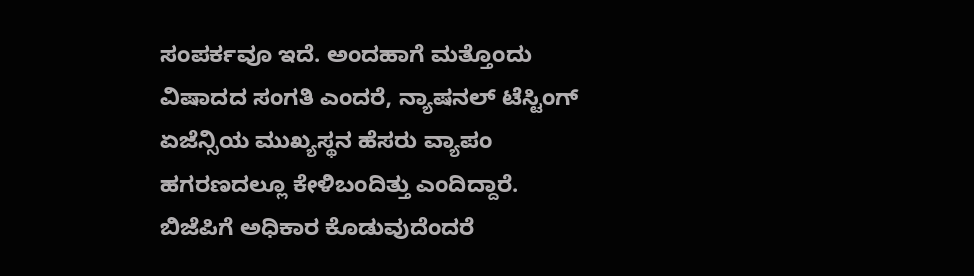ಸಂಪರ್ಕವೂ ಇದೆ. ಅಂದಹಾಗೆ ಮತ್ತೊಂದು ವಿಷಾದದ ಸಂಗತಿ ಎಂದರೆ, ನ್ಯಾಷನಲ್ ಟೆಸ್ಟಿಂಗ್ ಏಜೆನ್ಸಿಯ ಮುಖ್ಯಸ್ಥನ ಹೆಸರು ವ್ಯಾಪಂ ಹಗರಣದಲ್ಲೂ ಕೇಳಿಬಂದಿತ್ತು ಎಂದಿದ್ದಾರೆ. ಬಿಜೆಪಿಗೆ ಅಧಿಕಾರ ಕೊಡುವುದೆಂದರೆ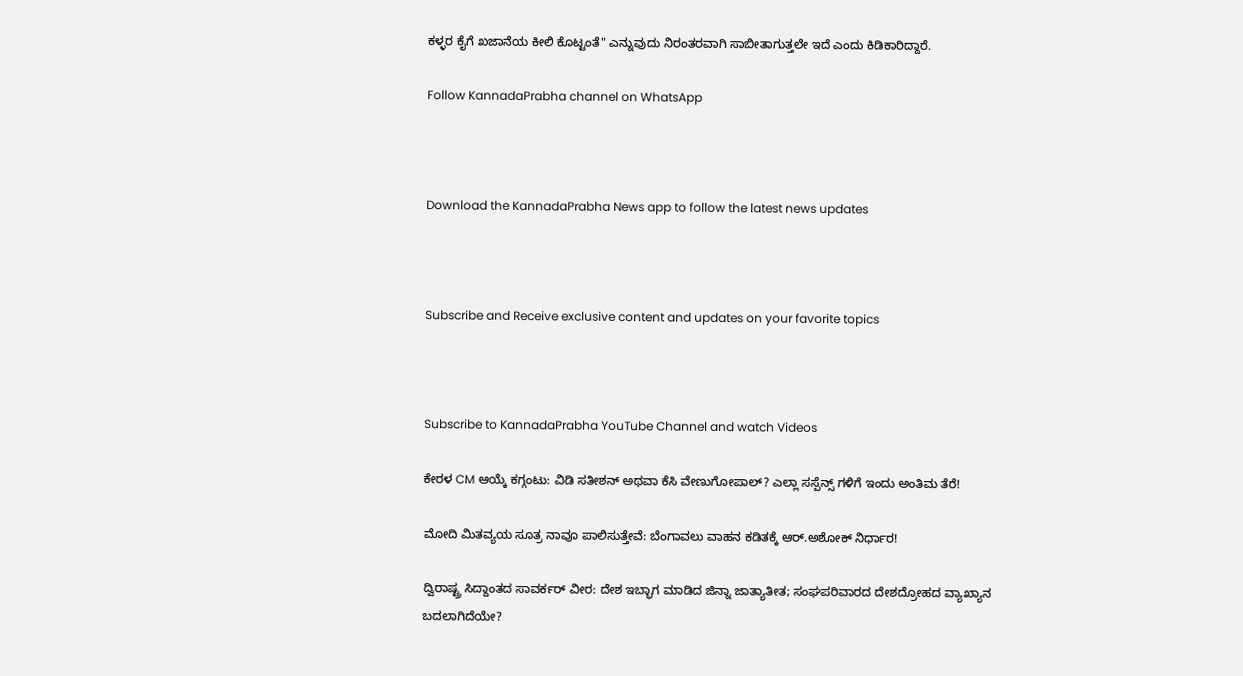ಕಳ್ಳರ ಕೈಗೆ ಖಜಾನೆಯ ಕೀಲಿ ಕೊಟ್ಟಂತೆ" ಎನ್ನುವುದು ನಿರಂತರವಾಗಿ ಸಾಬೀತಾಗುತ್ತಲೇ ಇದೆ ಎಂದು ಕಿಡಿಕಾರಿದ್ದಾರೆ.

Follow KannadaPrabha channel on WhatsApp



Download the KannadaPrabha News app to follow the latest news updates



Subscribe and Receive exclusive content and updates on your favorite topics



Subscribe to KannadaPrabha YouTube Channel and watch Videos

ಕೇರಳ CM ಆಯ್ಕೆ ಕಗ್ಗಂಟು: ವಿಡಿ ಸತೀಶನ್ ಅಥವಾ ಕೆಸಿ ವೇಣುಗೋಪಾಲ್? ಎಲ್ಲಾ ಸಸ್ಪೆನ್ಸ್ ಗಳಿಗೆ ಇಂದು ಅಂತಿಮ ತೆರೆ!

ಮೋದಿ ಮಿತವ್ಯಯ ಸೂತ್ರ ನಾವೂ ಪಾಲಿಸುತ್ತೇವೆ: ಬೆಂಗಾವಲು ವಾಹನ ಕಡಿತಕ್ಕೆ ಆರ್‌.ಅಶೋಕ್ ನಿರ್ಧಾರ!

ದ್ವಿರಾಷ್ಟ್ರ ಸಿದ್ದಾಂತದ ಸಾವರ್ಕರ್ ವೀರ: ದೇಶ ಇಬ್ಭಾಗ ಮಾಡಿದ ಜಿನ್ನಾ ಜಾತ್ಯಾತೀತ; ಸಂಘಪರಿವಾರದ ದೇಶದ್ರೋಹದ ವ್ಯಾಖ್ಯಾನ ಬದಲಾಗಿದೆಯೇ?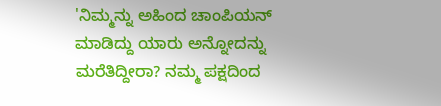'ನಿಮ್ಮನ್ನು ಅಹಿಂದ ಚಾಂಪಿಯನ್ ಮಾಡಿದ್ದು ಯಾರು ಅನ್ನೋದನ್ನು ಮರೆತಿದ್ದೀರಾ? ನಮ್ಮ ಪಕ್ಷದಿಂದ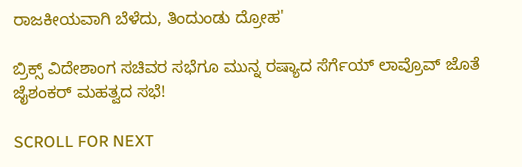ರಾಜಕೀಯವಾಗಿ ಬೆಳೆದು, ತಿಂದುಂಡು ದ್ರೋಹ'

ಬ್ರಿಕ್ಸ್ ವಿದೇಶಾಂಗ ಸಚಿವರ ಸಭೆಗೂ ಮುನ್ನ ರಷ್ಯಾದ ಸೆರ್ಗೆಯ್ ಲಾವ್ರೊವ್ ಜೊತೆ ಜೈಶಂಕರ್ ಮಹತ್ವದ ಸಭೆ!

SCROLL FOR NEXT